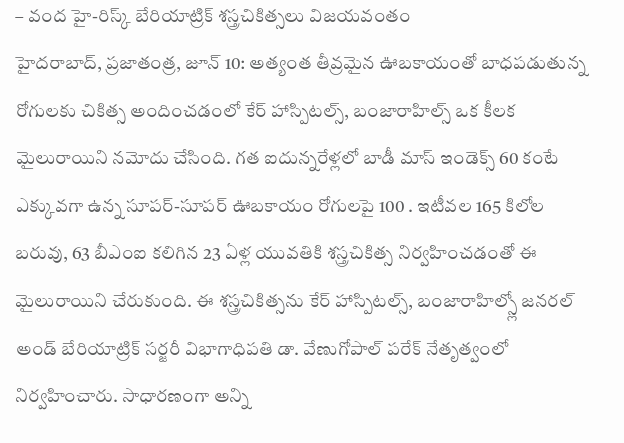– వంద హై-రిస్క్ బేరియాట్రిక్ శస్త్రచికిత్సలు విజయవంతం
హైదరాబాద్, ప్రజాతంత్ర, జూన్ 10: అత్యంత తీవ్రమైన ఊబకాయంతో బాధపడుతున్న రోగులకు చికిత్స అందించడంలో కేర్ హాస్పిటల్స్, బంజారాహిల్స్ ఒక కీలక మైలురాయిని నమోదు చేసింది. గత ఐదున్నరేళ్లలో బాడీ మాస్ ఇండెక్స్ 60 కంటే ఎక్కువగా ఉన్న సూపర్-సూపర్ ఊబకాయం రోగులపై 100 . ఇటీవల 165 కిలోల బరువు, 63 బీఎంఐ కలిగిన 23 ఏళ్ల యువతికి శస్త్రచికిత్స నిర్వహించడంతో ఈ మైలురాయిని చేరుకుంది. ఈ శస్త్రచికిత్సను కేర్ హాస్పిటల్స్, బంజారాహిల్స్లో జనరల్ అండ్ బేరియాట్రిక్ సర్జరీ విభాగాధిపతి డా. వేణుగోపాల్ పరేక్ నేతృత్వంలో నిర్వహించారు. సాధారణంగా అన్ని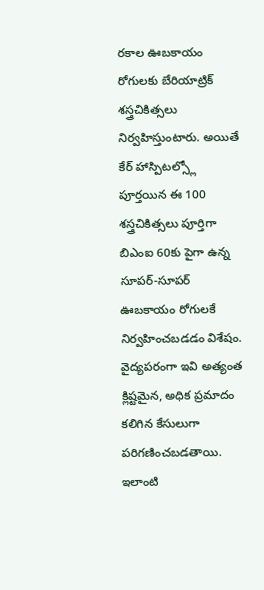రకాల ఊబకాయం రోగులకు బేరియాట్రిక్ శస్త్రచికిత్సలు నిర్వహిస్తుంటారు. అయితే కేర్ హాస్పిటల్స్లో పూర్తయిన ఈ 100 శస్త్రచికిత్సలు పూర్తిగా బిఎంఐ 60కు పైగా ఉన్న సూపర్-సూపర్ ఊబకాయం రోగులకే నిర్వహించబడడం విశేషం. వైద్యపరంగా ఇవి అత్యంత క్లిష్టమైన, అధిక ప్రమాదం కలిగిన కేసులుగా పరిగణించబడతాయి. ఇలాంటి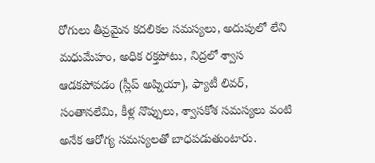రోగులు తీవ్రమైన కదలికల సమస్యలు, అదుపులో లేని మధుమేహం, అధిక రక్తపోటు, నిద్రలో శ్వాస ఆడకపోవడం (స్లీప్ అప్నియా), ఫ్యాటీ లివర్, సంతానలేమి, కీళ్ల నొప్పులు, శ్వాసకోశ సమస్యలు వంటి అనేక ఆరోగ్య సమస్యలతో బాధపడుతుంటారు.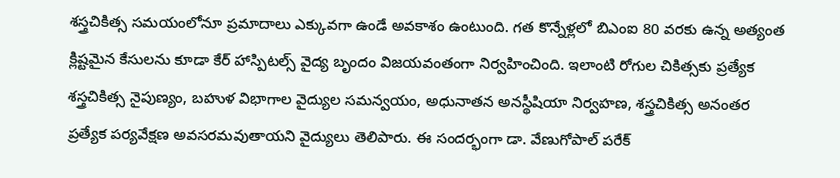శస్త్రచికిత్స సమయంలోనూ ప్రమాదాలు ఎక్కువగా ఉండే అవకాశం ఉంటుంది. గత కొన్నేళ్లలో బిఎంఐ 80 వరకు ఉన్న అత్యంత క్లిష్టమైన కేసులను కూడా కేర్ హాస్పిటల్స్ వైద్య బృందం విజయవంతంగా నిర్వహించింది. ఇలాంటి రోగుల చికిత్సకు ప్రత్యేక శస్త్రచికిత్స నైపుణ్యం, బహుళ విభాగాల వైద్యుల సమన్వయం, అధునాతన అనస్థీషియా నిర్వహణ, శస్త్రచికిత్స అనంతర ప్రత్యేక పర్యవేక్షణ అవసరమవుతాయని వైద్యులు తెలిపారు. ఈ సందర్భంగా డా. వేణుగోపాల్ పరేక్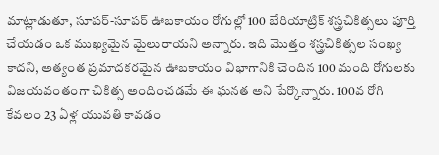మాట్లాడుతూ, సూపర్-సూపర్ ఊబకాయం రోగుల్లో 100 బేరియాట్రిక్ శస్త్రచికిత్సలు పూర్తి చేయడం ఒక ముఖ్యమైన మైలురాయని అన్నారు. ఇది మొత్తం శస్త్రచికిత్సల సంఖ్య కాదని, అత్యంత ప్రమాదకరమైన ఊబకాయం విభాగానికి చెందిన 100 మంది రోగులకు విజయవంతంగా చికిత్స అందించడమే ఈ ఘనత అని పేర్కొన్నారు. 100వ రోగి కేవలం 23 ఏళ్ల యువతి కావడం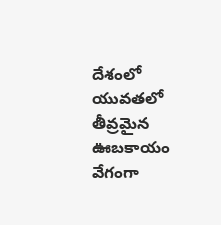దేశంలో యువతలో తీవ్రమైన ఊబకాయం వేగంగా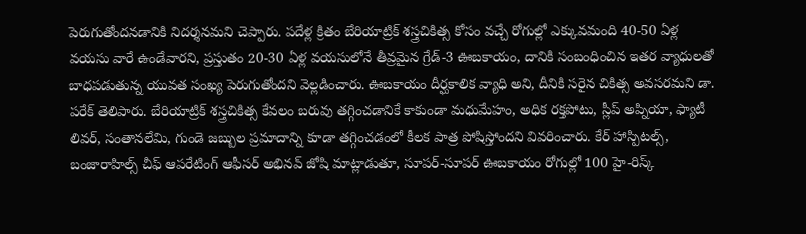పెరుగుతోందనడానికి నిదర్శనమని చెప్పారు. పదేళ్ల క్రితం బేరియాట్రిక్ శస్త్రచికిత్స కోసం వచ్చే రోగుల్లో ఎక్కువమంది 40-50 ఏళ్ల వయసు వారే ఉండేవారని, ప్రస్తుతం 20-30 ఏళ్ల వయసులోనే తీవ్రమైన గ్రేడ్-3 ఊబకాయం, దానికి సంబంధించిన ఇతర వ్యాధులతో బాధపడుతున్న యువత సంఖ్య పెరుగుతోందని వెల్లడించారు. ఊబకాయం దీర్ఘకాలిక వ్యాధి అని, దీనికి సరైన చికిత్స అవసరమని డా. పరేక్ తెలిపారు. బేరియాట్రిక్ శస్త్రచికిత్స కేవలం బరువు తగ్గించడానికే కాకుండా మధుమేహం, అధిక రక్తపోటు, స్లీప్ అప్నియా, ఫ్యాటీ లివర్, సంతానలేమి, గుండె జబ్బుల ప్రమాదాన్ని కూడా తగ్గించడంలో కీలక పాత్ర పోషిస్తోందని వివరించారు. కేర్ హాస్పిటల్స్, బంజారాహిల్స్ చీఫ్ ఆపరేటింగ్ ఆఫీసర్ అభినవ్ జోషి మాట్లాడుతూ, సూపర్-సూపర్ ఊబకాయం రోగుల్లో 100 హై-రిస్క్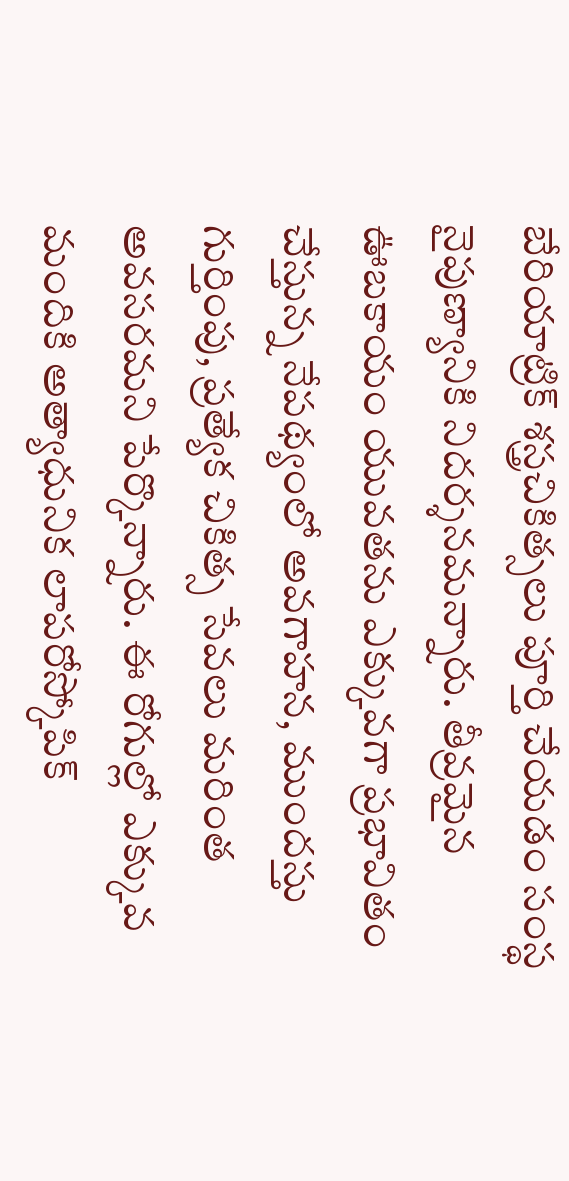బేరియాట్రిక్ శస్త్రచికిత్సలు పూర్తి చేయడం సంస్థ నైపుణ్యానికి నిదర్శనమన్నారు. తీవ్రమైన ఊబకాయం యువతను ఎక్కువగా ప్రభావితం చేస్తున్న నేపథ్యంలో అవగాహన, ముందస్తు గుర్తింపు, ప్రత్యేక చికిత్స సేవలు మరింత అవసరమని పేర్కొన్నారు. ఈ రోగుల్లో ఎక్కువ మందికి అత్యాధునిక లాపరోస్కోపిక్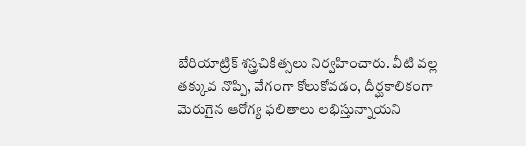బేరియాట్రిక్ శస్త్రచికిత్సలు నిర్వహించారు. వీటి వల్ల తక్కువ నొప్పి, వేగంగా కోలుకోవడం, దీర్ఘకాలికంగా మెరుగైన ఆరోగ్య ఫలితాలు లభిస్తున్నాయని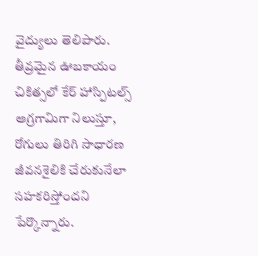వైద్యులు తెలిపారు. తీవ్రమైన ఊబకాయం చికిత్సలో కేర్ హాస్పిటల్స్ అగ్రగామిగా నిలుస్తూ, రోగులు తిరిగి సాధారణ జీవనశైలికి చేరుకునేలా సహకరిస్తోందని పేర్కొన్నారు.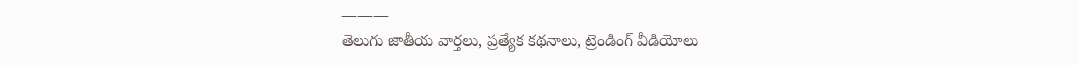———
తెలుగు జాతీయ వార్తలు, ప్రత్యేక కథనాలు, ట్రెండింగ్ వీడియోలు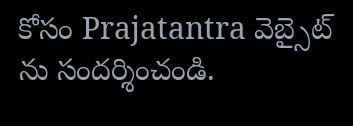కోసం Prajatantra వెబ్సైట్ ను సందర్శించండి.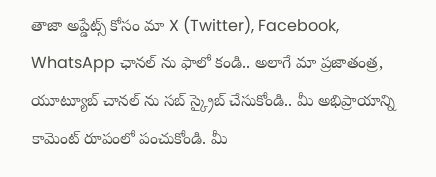తాజా అప్డేట్స్ కోసం మా X (Twitter), Facebook, WhatsApp ఛానల్ ను ఫాలో కండి.. అలాగే మా ప్రజాతంత్ర, యూట్యూబ్ చానల్ ను సబ్ స్క్రైబ్ చేసుకోండి.. మీ అభిప్రాయాన్ని కామెంట్ రూపంలో పంచుకోండి. మీ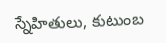స్నేహితులు, కుటుంబ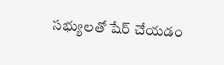సభ్యులతో షేర్ చేయడం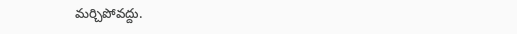మర్చిపోవద్దు.